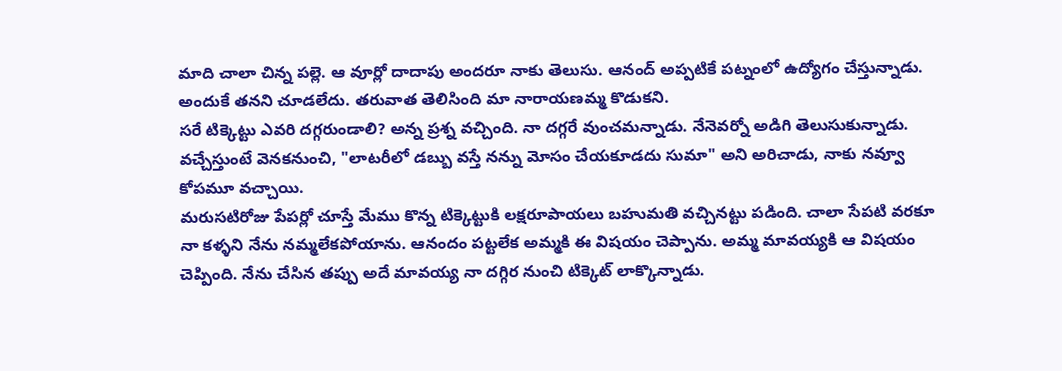మాది చాలా చిన్న పల్లె. ఆ వూర్లో దాదాపు అందరూ నాకు తెలుసు. ఆనంద్ అప్పటికే పట్నంలో ఉద్యోగం చేస్తున్నాడు. అందుకే తనని చూడలేదు. తరువాత తెలిసింది మా నారాయణమ్మ కొడుకని.
సరే టిక్కెట్టు ఎవరి దగ్గరుండాలి? అన్న ప్రశ్న వచ్చింది. నా దగ్గరే వుంచమన్నాడు. నేనెవర్నో అడిగి తెలుసుకున్నాడు. వచ్చేస్తుంటే వెనకనుంచి, "లాటరీలో డబ్బు వస్తే నన్ను మోసం చేయకూడదు సుమా" అని అరిచాడు, నాకు నవ్వూ కోపమూ వచ్చాయి.
మరుసటిరోజు పేపర్లో చూస్తే మేము కొన్న టిక్కెట్టుకి లక్షరూపాయలు బహుమతి వచ్చినట్టు పడింది. చాలా సేపటి వరకూ నా కళ్ళని నేను నమ్మలేకపోయాను. ఆనందం పట్టలేక అమ్మకి ఈ విషయం చెప్పాను. అమ్మ మావయ్యకి ఆ విషయం చెప్పింది. నేను చేసిన తప్పు అదే మావయ్య నా దగ్గిర నుంచి టిక్కెట్ లాక్కొన్నాడు.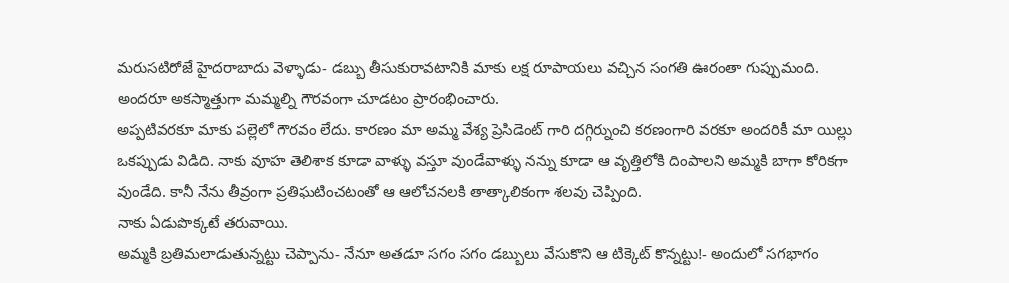మరుసటిరోజే హైదరాబాదు వెళ్ళాడు- డబ్బు తీసుకురావటానికి మాకు లక్ష రూపాయలు వచ్చిన సంగతి ఊరంతా గుప్పుమంది. అందరూ అకస్మాత్తుగా మమ్మల్ని గౌరవంగా చూడటం ప్రారంభించారు.
అప్పటివరకూ మాకు పల్లెలో గౌరవం లేదు. కారణం మా అమ్మ వేశ్య ప్రెసిడెంట్ గారి దగ్గిర్నుంచి కరణంగారి వరకూ అందరికీ మా యిల్లు ఒకప్పుడు విడిది. నాకు వూహ తెలిశాక కూడా వాళ్ళు వస్తూ వుండేవాళ్ళు నన్ను కూడా ఆ వృత్తిలోకి దింపాలని అమ్మకి బాగా కోరికగా వుండేది. కానీ నేను తీవ్రంగా ప్రతిఘటించటంతో ఆ ఆలోచనలకి తాత్కాలికంగా శలవు చెప్పింది.
నాకు ఏడుపొక్కటే తరువాయి.
అమ్మకి బ్రతిమలాడుతున్నట్టు చెప్పాను- నేనూ అతడూ సగం సగం డబ్బులు వేసుకొని ఆ టిక్కెట్ కొన్నట్టు!- అందులో సగభాగం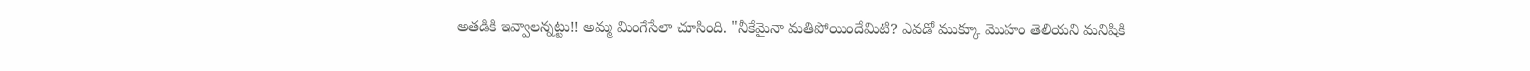అతడికి ఇవ్వాలన్నట్టు!! అమ్మ మింగేసేలా చూసింది. "నీకేమైనా మతిపోయిందేమిటి? ఎవడో ముక్కూ మొహం తెలియని మనిషికి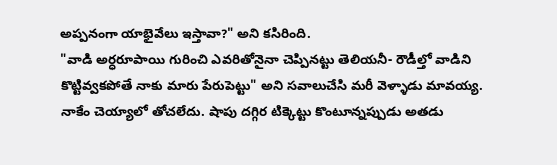అప్పనంగా యాభైవేలు ఇస్తావా?" అని కసిరింది.
"వాడి అర్ధరూపాయి గురించి ఎవరితోనైనా చెప్పినట్టు తెలియనీ- రౌడీల్తో వాడిని కొట్టివ్వకపోతే నాకు మారు పేరుపెట్టు" అని సవాలుచేసి మరీ వెళ్ళాడు మావయ్య.
నాకేం చెయ్యాలో తోచలేదు. షాపు దగ్గిర టిక్కెట్టు కొంటూన్నప్పుడు అతడు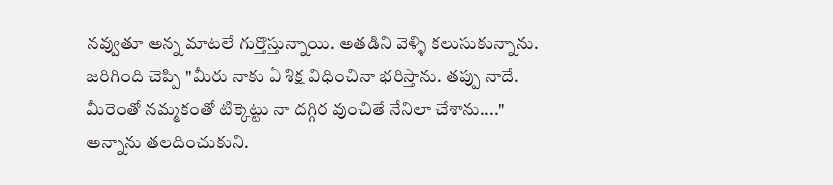నవ్వుతూ అన్న మాటలే గుర్తొస్తున్నాయి. అతడిని వెళ్ళి కలుసుకున్నాను. జరిగింది చెప్పి "మీరు నాకు ఏ శిక్ష విధించినా భరిస్తాను. తప్పు నాదే. మీరెంతో నమ్మకంతో టిక్కెట్టు నా దగ్గిర వుంచితే నేనిలా చేశాను...." అన్నాను తలదించుకుని.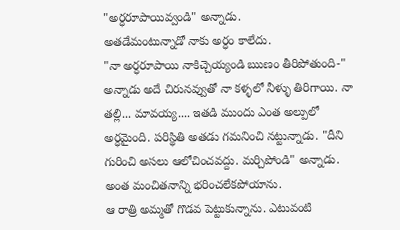"అర్ధరూపాయివ్వండి" అన్నాడు.
అతడేమంటున్నాడో నాకు అర్ధం కాలేదు.
"నా అర్ధరూపాయి నాకిచ్చెయ్యండి ఋణం తీరిపోతుంది-" అన్నాడు అదే చిరునవ్వుతో నా కళ్ళలో నీళ్ళు తిరిగాయి. నా తల్లి... మావయ్య.... ఇతడి ముందు ఎంత అల్పులో అర్ధమైంది. పరిస్థితి అతడు గమనించి నట్టున్నాడు. "దీని గురించి అసలు ఆలోచించవద్దు. మర్చిపోండి" అన్నాడు. అంత మంచితనాన్ని భరించలేకపోయాను.
ఆ రాత్రి అమ్మతో గొడవ పెట్టుకున్నాను. ఎటువంటి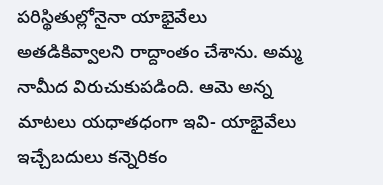పరిస్థితుల్లోనైనా యాభైవేలు అతడికివ్వాలని రాద్దాంతం చేశాను. అమ్మ నామీద విరుచుకుపడింది. ఆమె అన్న మాటలు యధాతధంగా ఇవి- యాభైవేలు ఇచ్చేబదులు కన్నెరికం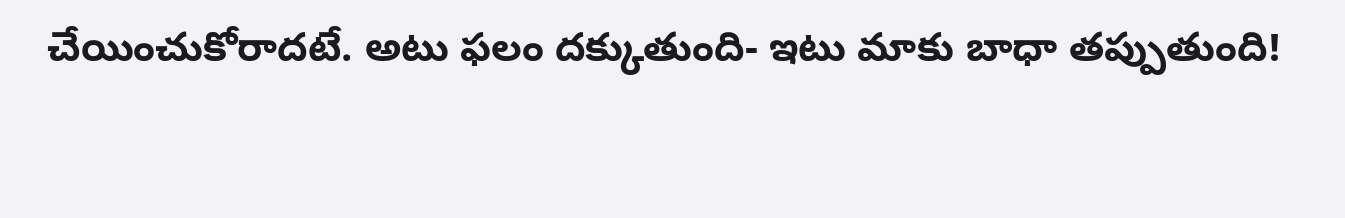చేయించుకోరాదటే. అటు ఫలం దక్కుతుంది- ఇటు మాకు బాధా తప్పుతుంది!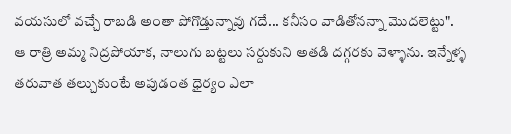వయసులో వచ్చే రాబడి అంతా పోగొడ్తున్నావు గదే... కనీసం వాడితోనన్నా మొదలెట్టు".
ఆ రాత్రి అమ్మ నిద్రపోయాక, నాలుగు బట్టలు సర్దుకుని అతడి దగ్గరకు వెళ్ళాను. ఇన్నేళ్ళ తరువాత తల్చుకుంటే అపుడంత ధైర్యం ఎలా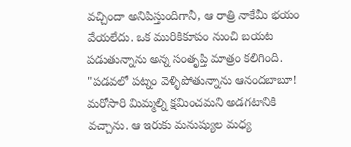వచ్చిందా అనిపిస్తుందిగానీ, ఆ రాత్రి నాకేమీ భయం వేయలేదు. ఒక మురికికూపం నుంచి బయట పడుతున్నాను అన్న సంతృప్తి మాత్రం కలిగింది.
"పడవలో పట్నం వెళ్ళిపోతున్నాను ఆనందబాబూ! మరోసారి మిమ్మల్ని క్షమించమని అడగటానికి వచ్చాను. ఆ ఇరుకు మనుష్యుల మధ్య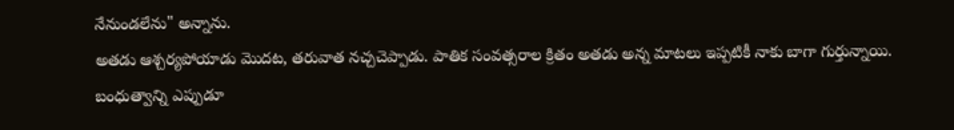నేనుండలేను" అన్నాను.
అతడు ఆశ్చర్యపోయాడు మొదట, తరువాత నచ్చచెప్పాడు. పాతిక సంవత్సరాల క్రితం అతడు అన్న మాటలు ఇప్పటికీ నాకు బాగా గుర్తున్నాయి. బంధుత్వాన్ని ఎప్పుడూ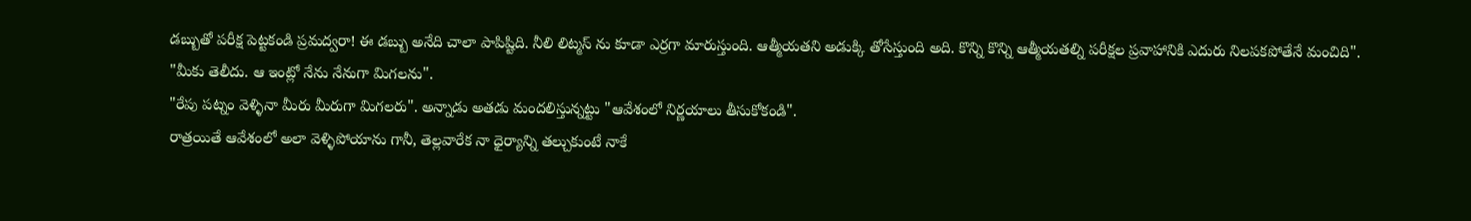డబ్బుతో పరీక్ష పెట్టకండి ప్రమద్వరా! ఈ డబ్బు అనేది చాలా పాపిష్టిది. నీలి లిట్మస్ ను కూడా ఎర్రగా మారుస్తుంది. ఆత్మీయతని అడుక్కి తోసేస్తుంది అది. కొన్ని కొన్ని ఆత్మీయతల్ని పరీక్షల ప్రవాహానికి ఎదురు నిలపకపోతేనే మంచిది".
"మీకు తెలీదు. ఆ ఇంట్లో నేను నేనుగా మిగలను".
"రేపు పట్నం వెళ్ళినా మీరు మీరుగా మిగలరు". అన్నాడు అతడు మందలిస్తున్నట్టు "ఆవేశంలో నిర్ణయాలు తీసుకోకండి".
రాత్రయితే ఆవేశంలో అలా వెళ్ళిపోయాను గానీ, తెల్లవారేక నా ధైర్యాన్ని తల్చుకుంటే నాకే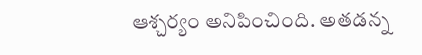ఆశ్చర్యం అనిపించింది. అతడన్న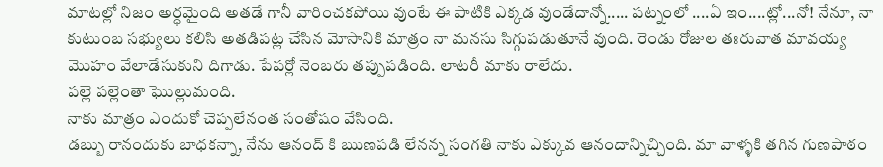మాటల్లో నిజం అర్ధమైంది అతడే గానీ వారించకపోయి వుంటే ఈ పాటికి ఎక్కడ వుండేదాన్నో..... పట్నంలో ....ఏ ఇం....ట్లో...నో! నేనూ, నా కుటుంబ సభ్యులు కలిసి అతడిపట్ల చేసిన మోసానికి మాత్రం నా మనసు సిగ్గుపడుతూనే వుంది. రెండు రోజుల తఃరువాత మావయ్య మొహం వేలాడేసుకుని దిగాడు. పేపర్లో నెంబరు తప్పుపడింది. లాటరీ మాకు రాలేదు.
పల్లె పల్లెంతా ఘొల్లుమంది.
నాకు మాత్రం ఎందుకో చెప్పలేనంత సంతోషం వేసింది.
డబ్బు రానందుకు బాధకన్నా, నేను ఆనంద్ కి ఋణపడి లేనన్న సంగతి నాకు ఎక్కువ ఆనందాన్నిచ్చింది. మా వాళ్ళకి తగిన గుణపాఠం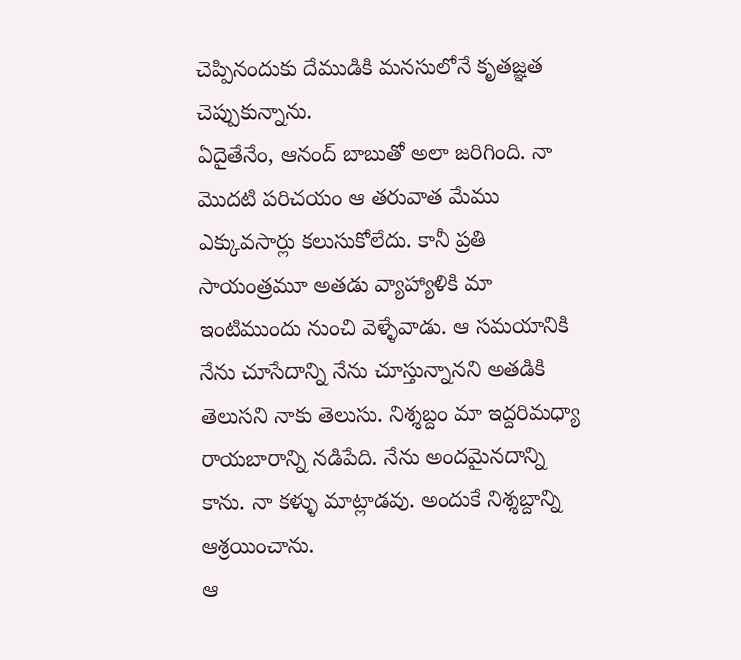చెప్పినందుకు దేముడికి మనసులోనే కృతజ్ఞత చెప్పుకున్నాను.
ఏదైతేనేం, ఆనంద్ బాబుతో అలా జరిగింది. నా మొదటి పరిచయం ఆ తరువాత మేము ఎక్కువసార్లు కలుసుకోలేదు. కానీ ప్రతి సాయంత్రమూ అతడు వ్యాహ్యాళికి మా ఇంటిముందు నుంచి వెళ్ళేవాడు. ఆ సమయానికి నేను చూసేదాన్ని నేను చూస్తున్నానని అతడికి తెలుసని నాకు తెలుసు. నిశ్శబ్దం మా ఇద్దరిమధ్యా రాయబారాన్ని నడిపేది. నేను అందమైనదాన్ని కాను. నా కళ్ళు మాట్లాడవు. అందుకే నిశ్శబ్దాన్ని ఆశ్రయించాను.
ఆ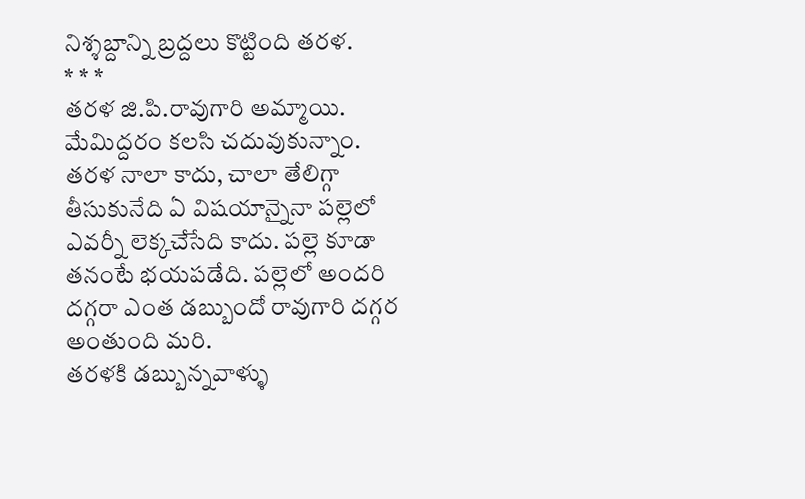నిశ్శబ్దాన్ని బ్రద్దలు కొట్టింది తరళ.
* * *
తరళ జి.పి.రావుగారి అమ్మాయి. మేమిద్దరం కలసి చదువుకున్నాం. తరళ నాలా కాదు, చాలా తేలిగ్గా తీసుకునేది ఏ విషయాన్నైనా పల్లెలో ఎవర్నీ లెక్కచేసేది కాదు. పల్లె కూడా తనంటే భయపడేది. పల్లెలో అందరి దగ్గరా ఎంత డబ్బుందో రావుగారి దగ్గర అంతుంది మరి.
తరళకి డబ్బున్నవాళ్ళు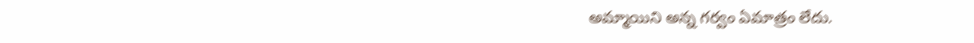అమ్మాయిని అన్న గర్వం ఏమాత్రం లేదు.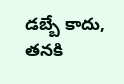డబ్బే కాదు, తనకి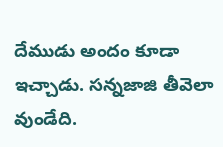దేముడు అందం కూడా ఇచ్చాడు. సన్నజాజి తీవెలా వుండేది.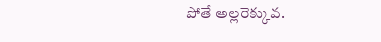పోతే అల్లరెక్కువ.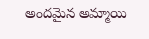అందమైన అమ్మాయి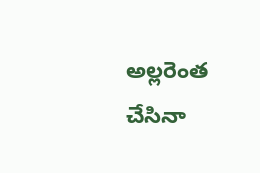అల్లరెంత చేసినా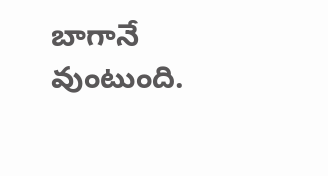బాగానే వుంటుంది.